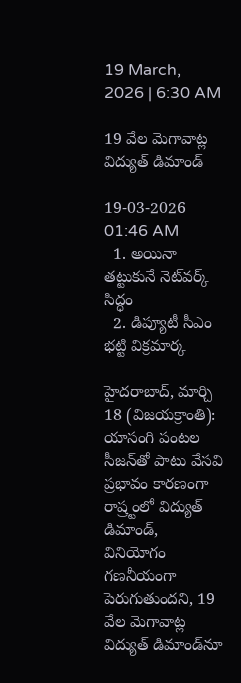19 March, 2026 | 6:30 AM

19 వేల మెగావాట్ల విద్యుత్ డిమాండ్

19-03-2026 01:46 AM
  1. అయినా తట్టుకునే నెట్‌వర్క్ సిద్ధం
  2. డిప్యూటీ సీఎం భట్టి విక్రమార్క

హైదరాబాద్, మార్చి 18 (విజయక్రాంతి): యాసంగి పంటల సీజన్‌తో పాటు వేసవి ప్రభావం కారణంగా రాష్ర్టంలో విద్యుత్ డిమాండ్, వినియోగం గణనీయంగా పెరుగుతుందని, 19 వేల మెగావాట్ల విద్యుత్ డిమాండ్‌నూ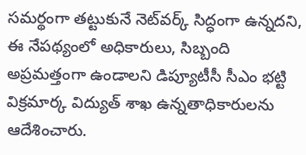సమర్థంగా తట్టుకునే నెట్‌వర్క్ సిద్ధంగా ఉన్నదని, ఈ నేపథ్యంలో అధికారులు, సిబ్బంది అప్రమత్తంగా ఉండాలని డిప్యూటీసీ సీఎం భట్టి విక్రమార్క విద్యుత్ శాఖ ఉన్నతాధికారులను ఆదేశించారు.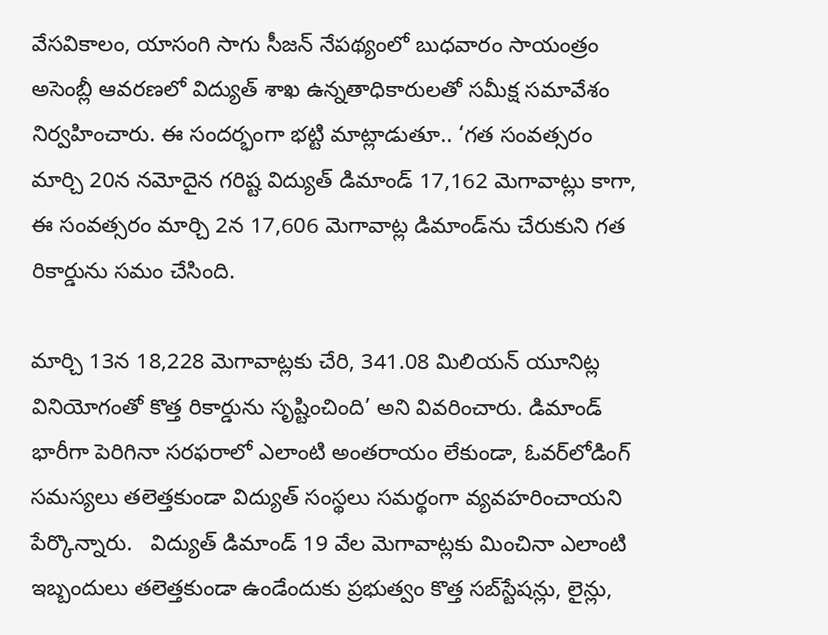వేసవికాలం, యాసంగి సాగు సీజన్ నేపథ్యంలో బుధవారం సాయంత్రం అసెంబ్లీ ఆవరణలో విద్యుత్ శాఖ ఉన్నతాధికారులతో సమీక్ష సమావేశం నిర్వహించారు. ఈ సందర్భంగా భట్టి మాట్లాడుతూ.. ‘గత సంవత్సరం మార్చి 20న నమోదైన గరిష్ట విద్యుత్ డిమాండ్ 17,162 మెగావాట్లు కాగా, ఈ సంవత్సరం మార్చి 2న 17,606 మెగావాట్ల డిమాండ్‌ను చేరుకుని గత రికార్డును సమం చేసింది.

మార్చి 13న 18,228 మెగావాట్లకు చేరి, 341.08 మిలియన్ యూనిట్ల వినియోగంతో కొత్త రికార్డును సృష్టించింది’ అని వివరించారు. డిమాండ్ భారీగా పెరిగినా సరఫరాలో ఎలాంటి అంతరాయం లేకుండా, ఓవర్‌లోడింగ్ సమస్యలు తలెత్తకుండా విద్యుత్ సంస్థలు సమర్థంగా వ్యవహరించాయని పేర్కొన్నారు.   విద్యుత్ డిమాండ్ 19 వేల మెగావాట్లకు మించినా ఎలాంటి ఇబ్బందులు తలెత్తకుండా ఉండేందుకు ప్రభుత్వం కొత్త సబ్‌స్టేషన్లు, లైన్లు,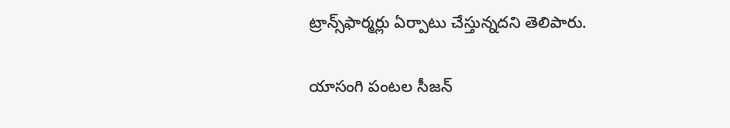ట్రాన్స్‌ఫార్మర్లు ఏర్పాటు చేస్తున్నదని తెలిపారు.

యాసంగి పంటల సీజన్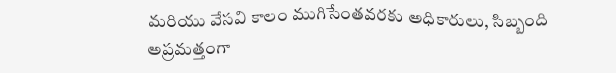మరియు వేసవి కాలం ముగిసేంతవరకు అధికారులు, సిబ్బంది అప్రమత్తంగా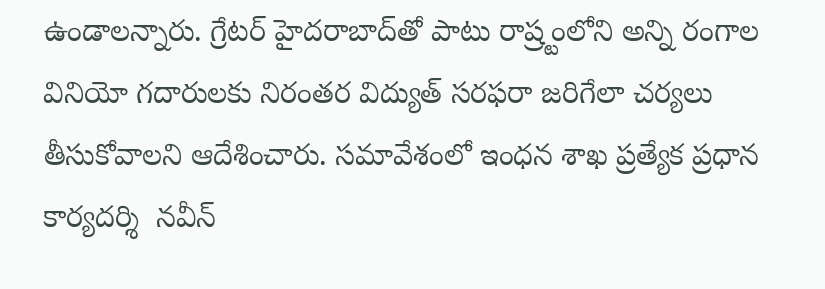ఉండాలన్నారు. గ్రేటర్ హైదరాబాద్‌తో పాటు రాష్ర్టంలోని అన్ని రంగాల వినియో గదారులకు నిరంతర విద్యుత్ సరఫరా జరిగేలా చర్యలు తీసుకోవాలని ఆదేశించారు. సమావేశంలో ఇంధన శాఖ ప్రత్యేక ప్రధాన కార్యదర్శి  నవీన్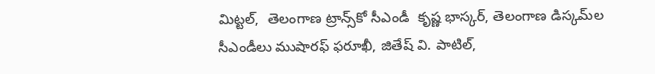మిట్టల్,  తెలంగాణ ట్రాన్స్‌కో సీఎండీ  కృష్ణ భాస్కర్, తెలంగాణ డిస్కమ్‌ల సీఎండీలు ముషారఫ్ ఫరూఖీ, జితేష్ వి. పాటిల్,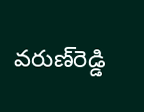వరుణ్‌రెడ్డి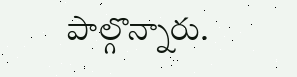పాల్గొన్నారు.